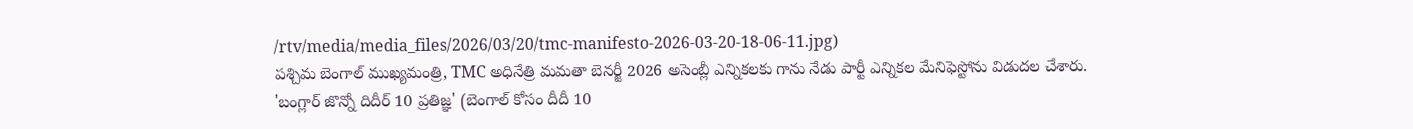/rtv/media/media_files/2026/03/20/tmc-manifesto-2026-03-20-18-06-11.jpg)
పశ్చిమ బెంగాల్ ముఖ్యమంత్రి, TMC అధినేత్రి మమతా బెనర్జీ 2026 అసెంబ్లీ ఎన్నికలకు గాను నేడు పార్టీ ఎన్నికల మేనిఫెస్టోను విడుదల చేశారు. 'బంగ్లార్ జొన్నో దిదీర్ 10 ప్రతిజ్ఞ' (బెంగాల్ కోసం దీదీ 10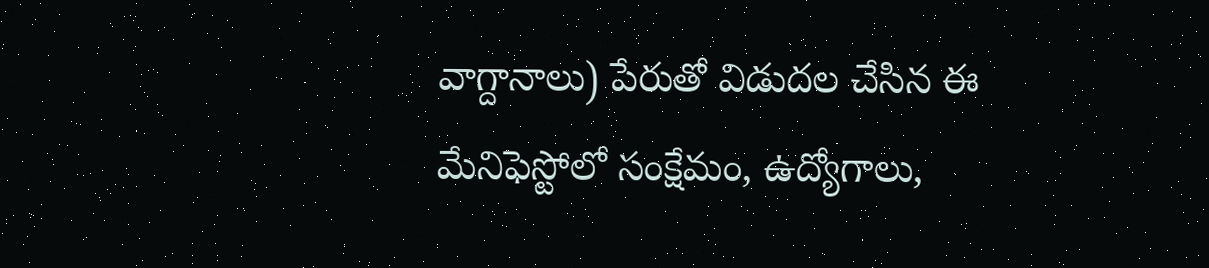వాగ్దానాలు) పేరుతో విడుదల చేసిన ఈ మేనిఫెస్టోలో సంక్షేమం, ఉద్యోగాలు,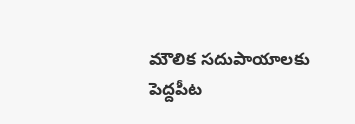మౌలిక సదుపాయాలకు పెద్దపీట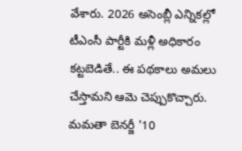వేశారు. 2026 అసెంబ్లీ ఎన్నికల్లో టీఎంసీ పార్టీకి మళ్లీ అధికారం కట్టబెడితే.. ఈ పథకాలు అమలు చేస్తామని ఆమె చెప్పుకొచ్చారు.
మమతా బెనర్జీ '10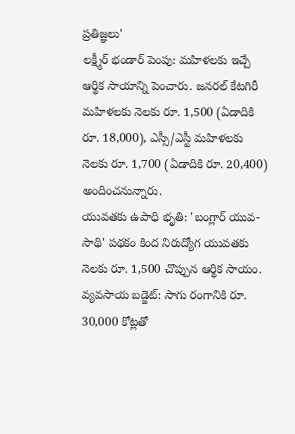ప్రతిజ్ఞలు'
లక్ష్మీర్ భండార్ పెంపు: మహిళలకు ఇచ్చే ఆర్థిక సాయాన్ని పెంచారు. జనరల్ కేటగిరీ మహిళలకు నెలకు రూ. 1,500 (ఏడాదికి రూ. 18,000), ఎస్సీ/ఎస్టీ మహిళలకు నెలకు రూ. 1,700 (ఏడాదికి రూ. 20,400) అందించనున్నారు.
యువతకు ఉపాధి భృతి: 'బంగ్లార్ యువ-సాథి' పథకం కింద నిరుద్యోగ యువతకు నెలకు రూ. 1,500 చొప్పున ఆర్థిక సాయం.
వ్యవసాయ బడ్జెట్: సాగు రంగానికి రూ. 30,000 కోట్లతో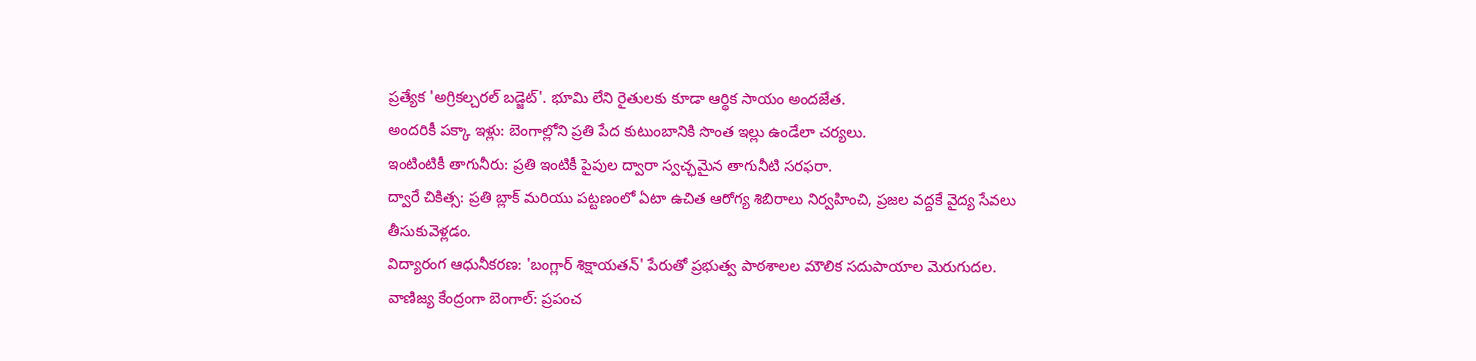ప్రత్యేక 'అగ్రికల్చరల్ బడ్జెట్'. భూమి లేని రైతులకు కూడా ఆర్థిక సాయం అందజేత.
అందరికీ పక్కా ఇళ్లు: బెంగాల్లోని ప్రతి పేద కుటుంబానికి సొంత ఇల్లు ఉండేలా చర్యలు.
ఇంటింటికీ తాగునీరు: ప్రతి ఇంటికీ పైపుల ద్వారా స్వచ్ఛమైన తాగునీటి సరఫరా.
ద్వారే చికిత్స: ప్రతి బ్లాక్ మరియు పట్టణంలో ఏటా ఉచిత ఆరోగ్య శిబిరాలు నిర్వహించి, ప్రజల వద్దకే వైద్య సేవలు తీసుకువెళ్లడం.
విద్యారంగ ఆధునీకరణ: 'బంగ్లార్ శిక్షాయతన్' పేరుతో ప్రభుత్వ పాఠశాలల మౌలిక సదుపాయాల మెరుగుదల.
వాణిజ్య కేంద్రంగా బెంగాల్: ప్రపంచ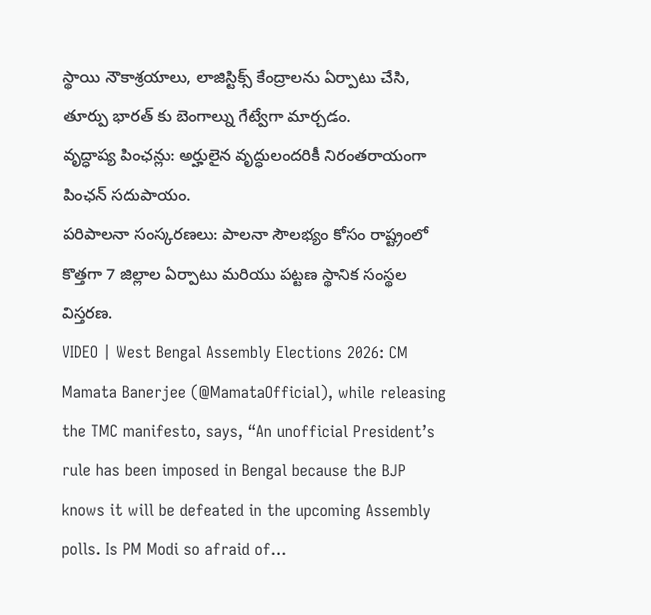స్థాయి నౌకాశ్రయాలు, లాజిస్టిక్స్ కేంద్రాలను ఏర్పాటు చేసి, తూర్పు భారత్ కు బెంగాల్ను గేట్వేగా మార్చడం.
వృద్ధాప్య పింఛన్లు: అర్హులైన వృద్ధులందరికీ నిరంతరాయంగా పింఛన్ సదుపాయం.
పరిపాలనా సంస్కరణలు: పాలనా సౌలభ్యం కోసం రాష్ట్రంలో కొత్తగా 7 జిల్లాల ఏర్పాటు మరియు పట్టణ స్థానిక సంస్థల విస్తరణ.
VIDEO | West Bengal Assembly Elections 2026: CM Mamata Banerjee (@MamataOfficial), while releasing the TMC manifesto, says, “An unofficial President’s rule has been imposed in Bengal because the BJP knows it will be defeated in the upcoming Assembly polls. Is PM Modi so afraid of…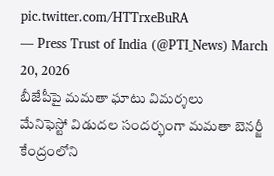pic.twitter.com/HTTrxeBuRA
— Press Trust of India (@PTI_News) March 20, 2026
బీజేపీపై మమతా ఘాటు విమర్శలు
మేనిఫెస్టో విడుదల సందర్భంగా మమతా బెనర్జీ కేంద్రంలోని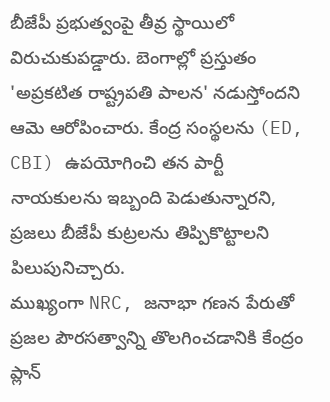బీజేపీ ప్రభుత్వంపై తీవ్ర స్థాయిలో విరుచుకుపడ్డారు. బెంగాల్లో ప్రస్తుతం 'అప్రకటిత రాష్ట్రపతి పాలన' నడుస్తోందని ఆమె ఆరోపించారు. కేంద్ర సంస్థలను (ED, CBI) ఉపయోగించి తన పార్టీ నాయకులను ఇబ్బంది పెడుతున్నారని, ప్రజలు బీజేపీ కుట్రలను తిప్పికొట్టాలని పిలుపునిచ్చారు.
ముఖ్యంగా NRC, జనాభా గణన పేరుతో ప్రజల పౌరసత్వాన్ని తొలగించడానికి కేంద్రం ప్లాన్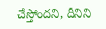చేస్తోందని, దీనిని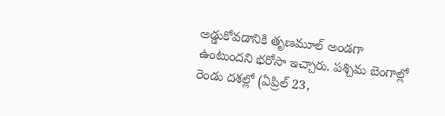అడ్డుకోవడానికి తృణమూల్ అండగా ఉంటుందని భరోసా ఇచ్చారు. పశ్చిమ బెంగాల్లో రెండు దశల్లో (ఏప్రిల్ 23,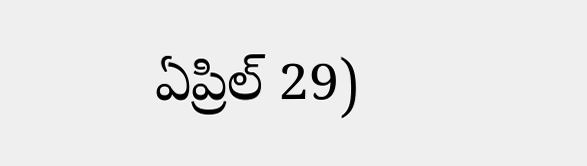ఏప్రిల్ 29)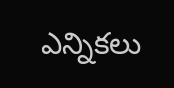ఎన్నికలు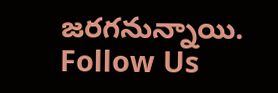జరగనున్నాయి.
Follow Us